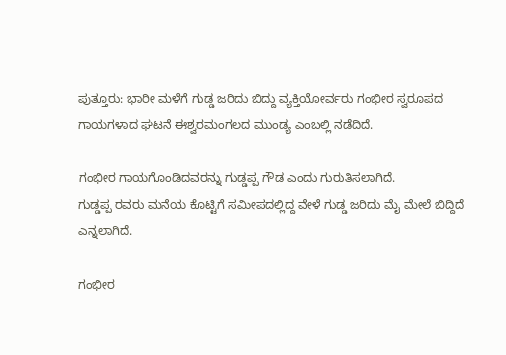ಪುತ್ತೂರು: ಭಾರೀ ಮಳೆಗೆ ಗುಡ್ಡ ಜರಿದು ಬಿದ್ದು ವ್ಯಕ್ತಿಯೋರ್ವರು ಗಂಭೀರ ಸ್ವರೂಪದ ಗಾಯಗಳಾದ ಘಟನೆ ಈಶ್ವರಮಂಗಲದ ಮುಂಡ್ಯ ಎಂಬಲ್ಲಿ ನಡೆದಿದೆ.

ಗಂಭೀರ ಗಾಯಗೊಂಡಿದವರನ್ನು ಗುಡ್ಡಪ್ಪ ಗೌಡ ಎಂದು ಗುರುತಿಸಲಾಗಿದೆ.
ಗುಡ್ಡಪ್ಪ ರವರು ಮನೆಯ ಕೊಟ್ಟಿಗೆ ಸಮೀಪದಲ್ಲಿದ್ದ ವೇಳೆ ಗುಡ್ಡ ಜರಿದು ಮೈ ಮೇಲೆ ಬಿದ್ದಿದೆ ಎನ್ನಲಾಗಿದೆ.

ಗಂಭೀರ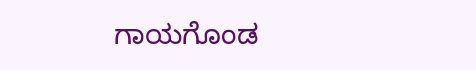ಗಾಯಗೊಂಡ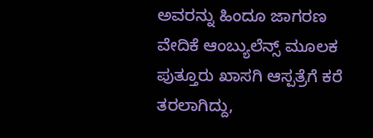ಅವರನ್ನು ಹಿಂದೂ ಜಾಗರಣ ವೇದಿಕೆ ಆಂಬ್ಯುಲೆನ್ಸ್ ಮೂಲಕ ಪುತ್ತೂರು ಖಾಸಗಿ ಆಸ್ಪತ್ರೆಗೆ ಕರೆ ತರಲಾಗಿದ್ದು,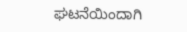ಘಟನೆಯಿಂದಾಗಿ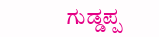ಗುಡ್ಡಪ್ಪ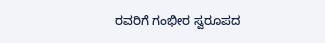ರವರಿಗೆ ಗಂಭೀರ ಸ್ವರೂಪದ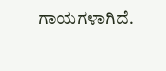ಗಾಯಗಳಾಗಿದೆ.